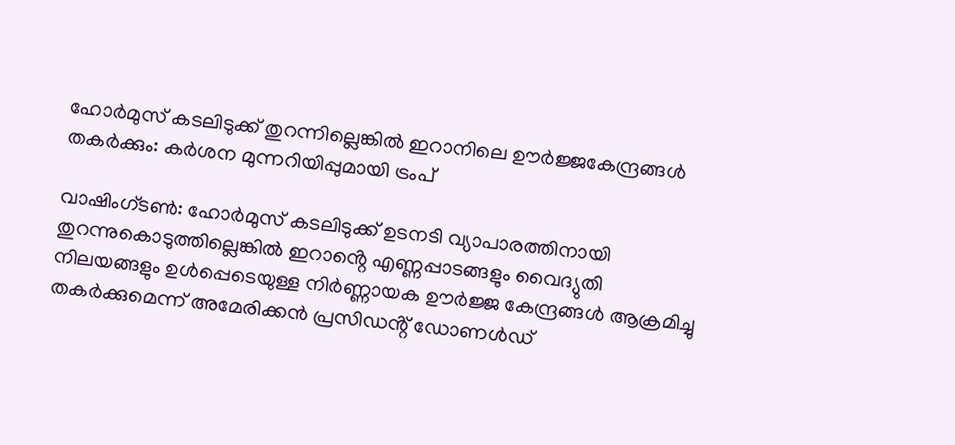ഹോർമുസ് കടലിടുക്ക് തുറന്നില്ലെങ്കിൽ ഇറാനിലെ ഊർജ്ജകേന്ദ്രങ്ങൾ തകർക്കും: കർശന മുന്നറിയിപ്പുമായി ട്രംപ്

വാഷിംഗ്ടൺ: ഹോർമുസ് കടലിടുക്ക് ഉടനടി വ്യാപാരത്തിനായി തുറന്നുകൊടുത്തില്ലെങ്കിൽ ഇറാൻ്റെ എണ്ണപ്പാടങ്ങളും വൈദ്യുതി നിലയങ്ങളും ഉൾപ്പെടെയുള്ള നിർണ്ണായക ഊർജ്ജ കേന്ദ്രങ്ങൾ ആക്രമിച്ചു തകർക്കുമെന്ന് അമേരിക്കൻ പ്രസിഡൻ്റ് ഡോണൾഡ്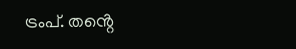ട്രംപ്. തൻ്റെ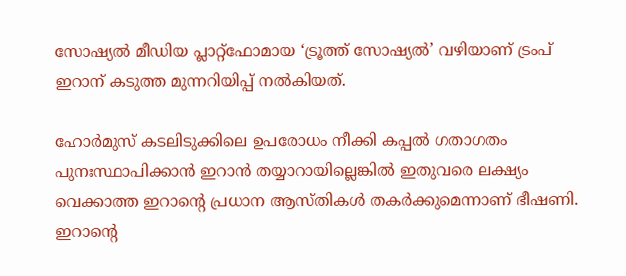സോഷ്യൽ മീഡിയ പ്ലാറ്റ്‌ഫോമായ ‘ട്രൂത്ത് സോഷ്യൽ’ വഴിയാണ് ട്രംപ് ഇറാന് കടുത്ത മുന്നറിയിപ്പ് നൽകിയത്.

ഹോർമുസ് കടലിടുക്കിലെ ഉപരോധം നീക്കി കപ്പൽ ഗതാഗതം പുനഃസ്ഥാപിക്കാൻ ഇറാൻ തയ്യാറായില്ലെങ്കിൽ ഇതുവരെ ലക്ഷ്യം വെക്കാത്ത ഇറാൻ്റെ പ്രധാന ആസ്തികൾ തകർക്കുമെന്നാണ് ഭീഷണി. ഇറാൻ്റെ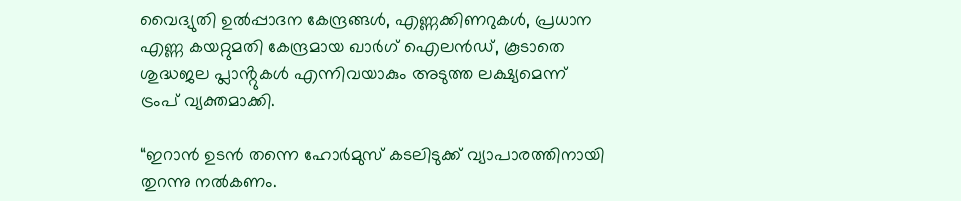വൈദ്യുതി ഉൽപ്പാദന കേന്ദ്രങ്ങൾ, എണ്ണക്കിണറുകൾ, പ്രധാന എണ്ണ കയറ്റുമതി കേന്ദ്രമായ ഖാർഗ് ഐലൻഡ്, കൂടാതെ ശുദ്ധജല പ്ലാൻ്റുകൾ എന്നിവയാകും അടുത്ത ലക്ഷ്യമെന്ന് ട്രംപ് വ്യക്തമാക്കി.

“ഇറാൻ ഉടൻ തന്നെ ഹോർമുസ് കടലിടുക്ക് വ്യാപാരത്തിനായി തുറന്നു നൽകണം.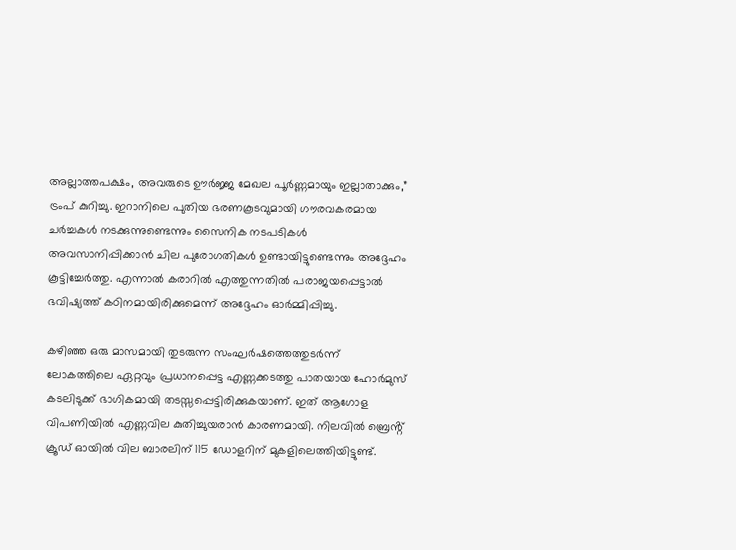അല്ലാത്തപക്ഷം, അവരുടെ ഊർജ്ജ മേഖല പൂർണ്ണമായും ഇല്ലാതാക്കും,” ട്രംപ് കുറിച്ചു. ഇറാനിലെ പുതിയ ഭരണകൂടവുമായി ഗൗരവകരമായ ചർച്ചകൾ നടക്കുന്നുണ്ടെന്നും സൈനിക നടപടികൾ അവസാനിപ്പിക്കാൻ ചില പുരോഗതികൾ ഉണ്ടായിട്ടുണ്ടെന്നും അദ്ദേഹം കൂട്ടിച്ചേർത്തു. എന്നാൽ കരാറിൽ എത്തുന്നതിൽ പരാജയപ്പെട്ടാൽ ഭവിഷ്യത്ത് കഠിനമായിരിക്കുമെന്ന് അദ്ദേഹം ഓർമ്മിപ്പിച്ചു.

കഴിഞ്ഞ ഒരു മാസമായി തുടരുന്ന സംഘർഷത്തെത്തുടർന്ന് ലോകത്തിലെ ഏറ്റവും പ്രധാനപ്പെട്ട എണ്ണക്കടത്തു പാതയായ ഹോർമുസ് കടലിടുക്ക് ഭാഗികമായി തടസ്സപ്പെട്ടിരിക്കുകയാണ്. ഇത് ആഗോള വിപണിയിൽ എണ്ണവില കുതിച്ചുയരാൻ കാരണമായി. നിലവിൽ ബ്രെൻ്റ് ക്രൂഡ് ഓയിൽ വില ബാരലിന് 115 ഡോളറിന് മുകളിലെത്തിയിട്ടുണ്ട്.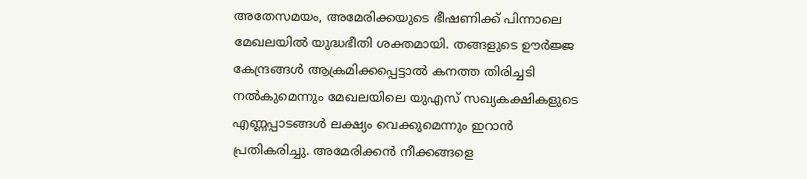അതേസമയം, അമേരിക്കയുടെ ഭീഷണിക്ക് പിന്നാലെ മേഖലയിൽ യുദ്ധഭീതി ശക്തമായി. തങ്ങളുടെ ഊർജ്ജ കേന്ദ്രങ്ങൾ ആക്രമിക്കപ്പെട്ടാൽ കനത്ത തിരിച്ചടി നൽകുമെന്നും മേഖലയിലെ യുഎസ് സഖ്യകക്ഷികളുടെ എണ്ണപ്പാടങ്ങൾ ലക്ഷ്യം വെക്കുമെന്നും ഇറാൻ പ്രതികരിച്ചു. അമേരിക്കൻ നീക്കങ്ങളെ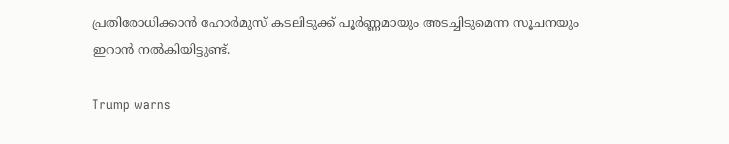പ്രതിരോധിക്കാൻ ഹോർമുസ് കടലിടുക്ക് പൂർണ്ണമായും അടച്ചിടുമെന്ന സൂചനയും ഇറാൻ നൽകിയിട്ടുണ്ട്.

Trump warns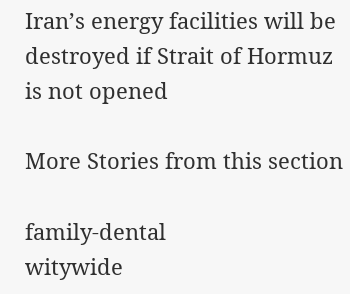Iran’s energy facilities will be destroyed if Strait of Hormuz is not opened

More Stories from this section

family-dental
witywide